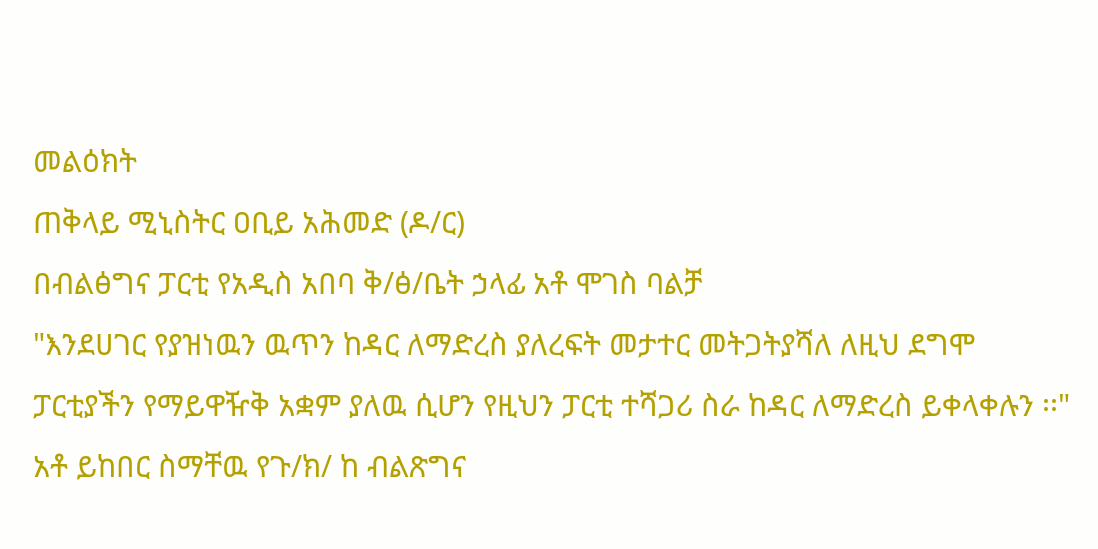መልዕክት
ጠቅላይ ሚኒስትር ዐቢይ አሕመድ (ዶ/ር)
በብልፅግና ፓርቲ የአዲስ አበባ ቅ/ፅ/ቤት ኃላፊ አቶ ሞገስ ባልቻ
"እንደሀገር የያዝነዉን ዉጥን ከዳር ለማድረስ ያለረፍት መታተር መትጋትያሻለ ለዚህ ደግሞ ፓርቲያችን የማይዋዥቅ አቋም ያለዉ ሲሆን የዚህን ፓርቲ ተሻጋሪ ስራ ከዳር ለማድረስ ይቀላቀሉን ፡፡"
አቶ ይከበር ስማቸዉ የጉ/ክ/ ከ ብልጽግና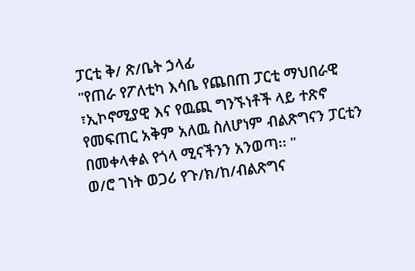ፓርቲ ቅ/ ጽ/ቤት ኃላፊ
"የጠራ የፖለቲካ እሳቤ የጨበጠ ፓርቲ ማህበራዊ ፣ኢኮኖሚያዊ እና የዉጪ ግንኙነቶች ላይ ተጽኖ የመፍጠር አቅም አለዉ ስለሆነም ብልጽግናን ፓርቲን በመቀላቀል የጎላ ሚናችንን አንወጣ፡፡ "
ወ/ሮ ገነት ወጋሪ የጉ/ክ/ከ/ብልጽግና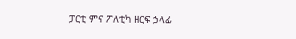ፓርቲ ምና ፖለቲካ ዘርፍ ኃላፊ